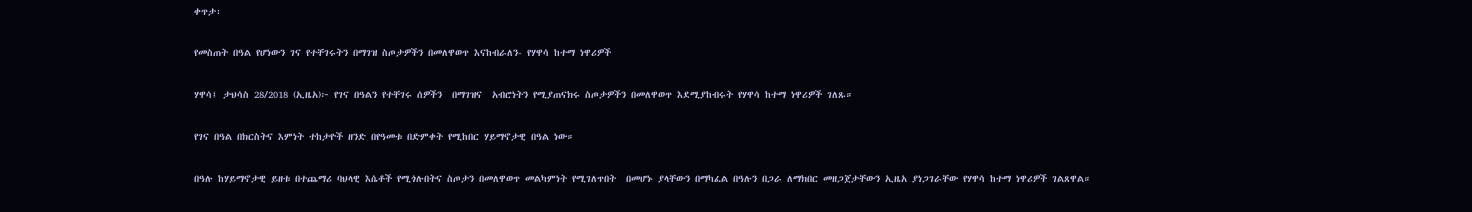ቀጥታ፡

የመስጠት በዓል የሆነውን ገና የተቸገሩትን በማገዝ ስጦታዎችን በመለዋወጥ እናከብራለን- የሃዋሳ ከተማ ነዋሪዎች

ሃዋሳ፤ ታህሳስ 28/2018 (ኢዜአ)፦ የገና በዓልን የተቸገሩ ሰዎችን  በማገዝና  አብሮነትን የሚያጠናክሩ ስጦታዎችን በመለዋወጥ እደሚያከብሩት የሃዋሳ ከተማ ነዋሪዎች ገለጹ።

የገና በዓል በክርስትና እምነት ተከታዮች ዘንድ በየዓመቱ በድምቀት የሚከበር ሃይማኖታዊ በዓል ነው።

በዓሉ ከሃይማኖታዊ ይዘቱ በተጨማሪ ባህላዊ እሴቶች የሚጎሉበትና ስጦታን በመለዋወጥ መልካምነት የሚገለጥበት  በመሆኑ ያላቸውን በማካፈል በዓሉን በጋራ ለማክበር መዘጋጀታቸውን ኢዜአ ያነጋገራቸው የሃዋሳ ከተማ ነዋሪዎች ገልጸዋል።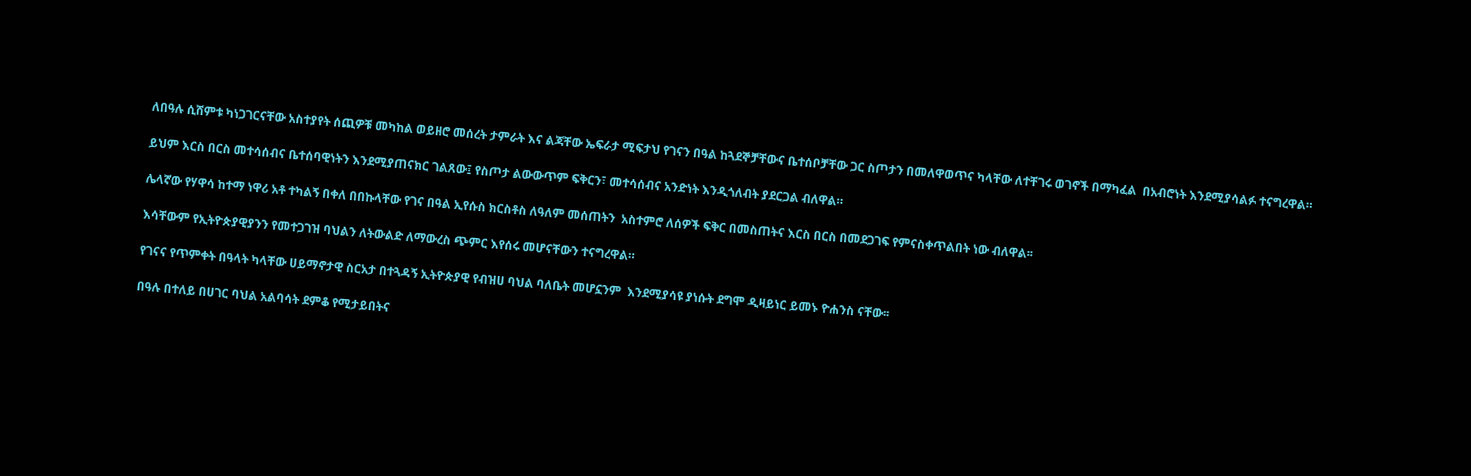ለበዓሉ ሲሸምቱ ካነጋገርናቸው አስተያየት ሰጪዎቹ መካከል ወይዘሮ መሰረት ታምራት እና ልጃቸው ኤፍራታ ሚፍታህ የገናን በዓል ከጓደኞቻቸውና ቤተሰቦቻቸው ጋር ስጦታን በመለዋወጥና ካላቸው ለተቸገሩ ወገኖች በማካፈል  በአብሮነት እንደሚያሳልፉ ተናግረዋል።

ይህም እርስ በርስ መተሳሰብና ቤተሰባዊነትን እንደሚያጠናክር ገልጸው፤ የስጦታ ልውውጥም ፍቅርን፣ መተሳሰብና አንድነት እንዲጎለብት ያደርጋል ብለዋል።

ሌላኛው የሃዋሳ ከተማ ነዋሪ አቶ ተካልኝ በቀለ በበኩላቸው የገና በዓል ኢየሱስ ክርስቶስ ለዓለም መሰጠትን  አስተምሮ ለሰዎች ፍቅር በመስጠትና እርስ በርስ በመደጋገፍ የምናስቀጥልበት ነው ብለዋል፡፡

እሳቸውም የኢትዮጵያዊያንን የመተጋገዝ ባህልን ለትውልድ ለማውረስ ጭምር እየሰሩ መሆናቸውን ተናግረዋል።

የገናና የጥምቀት በዓላት ካላቸው ሀይማኖታዊ ስርአታ በተጓዳኝ ኢትዮጵያዊ የብዝሀ ባህል ባለቤት መሆኗንም  እንደሚያሳዩ ያነሱት ደግሞ ዲዛይነር ይመኑ ዮሐንስ ናቸው፡፡

በዓሉ በተለይ በሀገር ባህል አልባሳት ደምቆ የሚታይበትና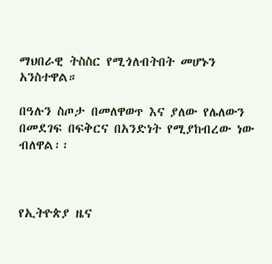ማህበራዊ ትስስር የሚጎለብትበት መሆኑን አንስተዋል።

በዓሉን ስጦታ በመለዋወጥ እና ያለው የሌለውን በመደገፍ በፍቅርና በአንድነት የሚያከብረው ነው ብለዋል፡፡



የኢትዮጵያ ዜና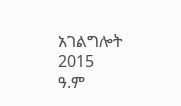አገልግሎት
2015
ዓ.ም